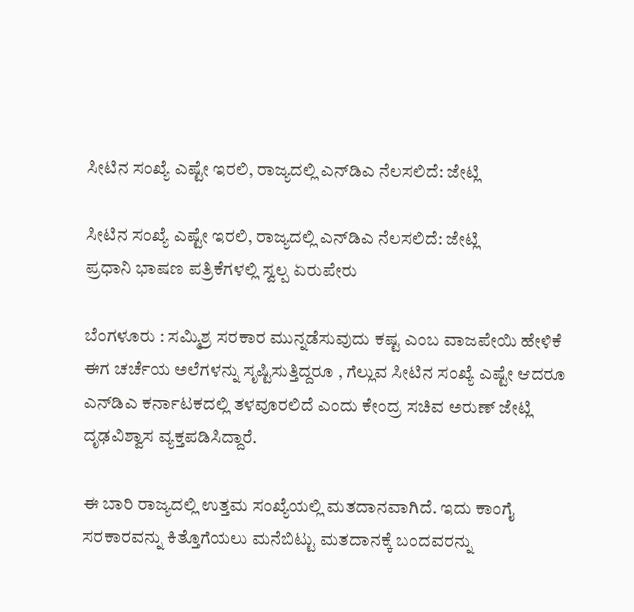ಸೀಟಿನ ಸಂಖ್ಯೆ ಎಷ್ಟೇ ಇರಲಿ, ರಾಜ್ಯದಲ್ಲಿ ಎನ್‌ಡಿಎ ನೆಲಸಲಿದೆ: ಜೇಟ್ಲಿ

ಸೀಟಿನ ಸಂಖ್ಯೆ ಎಷ್ಟೇ ಇರಲಿ, ರಾಜ್ಯದಲ್ಲಿ ಎನ್‌ಡಿಎ ನೆಲಸಲಿದೆ: ಜೇಟ್ಲಿ
ಪ್ರಧಾನಿ ಭಾಷಣ ಪತ್ರಿಕೆಗಳಲ್ಲಿ ಸ್ವಲ್ಪ ಏರುಪೇರು

ಬೆಂಗಳೂರು : ಸಮ್ಮಿಶ್ರ ಸರಕಾರ ಮುನ್ನಡೆಸುವುದು ಕಷ್ಟ ಎಂಬ ವಾಜಪೇಯಿ ಹೇಳಿಕೆ ಈಗ ಚರ್ಚೆಯ ಅಲೆಗಳನ್ನು ಸೃಷ್ಟಿಸುತ್ತಿದ್ದರೂ , ಗೆಲ್ಲುವ ಸೀಟಿನ ಸಂಖ್ಯೆ ಎಷ್ಟೇ ಆದರೂ ಎನ್‌ಡಿಎ ಕರ್ನಾಟಕದಲ್ಲಿ ತಳವೂರಲಿದೆ ಎಂದು ಕೇಂದ್ರ ಸಚಿವ ಅರುಣ್‌ ಜೇಟ್ಲಿ ದೃಢವಿಶ್ವಾಸ ವ್ಯಕ್ತಪಡಿಸಿದ್ದಾರೆ.

ಈ ಬಾರಿ ರಾಜ್ಯದಲ್ಲಿ ಉತ್ತಮ ಸಂಖ್ಯೆಯಲ್ಲಿ ಮತದಾನವಾಗಿದೆ. ಇದು ಕಾಂಗೈ ಸರಕಾರವನ್ನು ಕಿತ್ತೊಗೆಯಲು ಮನೆಬಿಟ್ಟು ಮತದಾನಕ್ಕೆ ಬಂದವರನ್ನು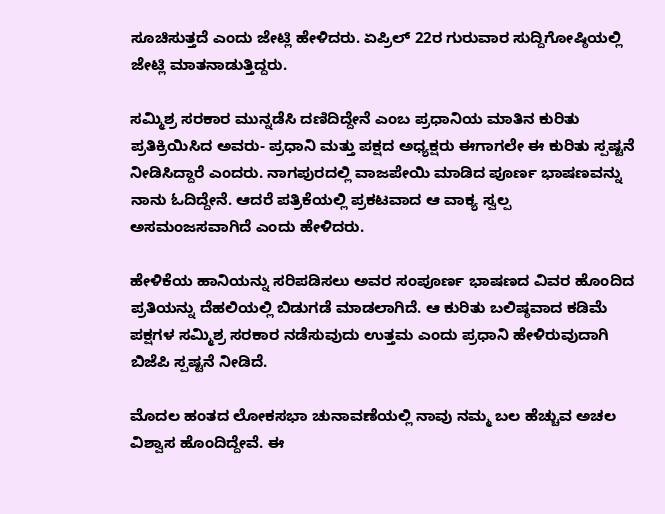ಸೂಚಿಸುತ್ತದೆ ಎಂದು ಜೇಟ್ಲಿ ಹೇಳಿದರು. ಏಪ್ರಿಲ್‌ 22ರ ಗುರುವಾರ ಸುದ್ದಿಗೋಷ್ಠಿಯಲ್ಲಿ ಜೇಟ್ಲಿ ಮಾತನಾಡುತ್ತಿದ್ದರು.

ಸಮ್ಮಿಶ್ರ ಸರಕಾರ ಮುನ್ನಡೆಸಿ ದಣಿದಿದ್ದೇನೆ ಎಂಬ ಪ್ರಧಾನಿಯ ಮಾತಿನ ಕುರಿತು ಪ್ರತಿಕ್ರಿಯಿಸಿದ ಅವರು- ಪ್ರಧಾನಿ ಮತ್ತು ಪಕ್ಷದ ಅಧ್ಯಕ್ಷರು ಈಗಾಗಲೇ ಈ ಕುರಿತು ಸ್ಪಷ್ಟನೆ ನೀಡಿಸಿದ್ದಾರೆ ಎಂದರು. ನಾಗಪುರದಲ್ಲಿ ವಾಜಪೇಯಿ ಮಾಡಿದ ಪೂರ್ಣ ಭಾಷಣವನ್ನು ನಾನು ಓದಿದ್ದೇನೆ. ಆದರೆ ಪತ್ರಿಕೆಯಲ್ಲಿ ಪ್ರಕಟವಾದ ಆ ವಾಕ್ಯ ಸ್ವಲ್ಪ ಅಸಮಂಜಸವಾಗಿದೆ ಎಂದು ಹೇಳಿದರು.

ಹೇಳಿಕೆಯ ಹಾನಿಯನ್ನು ಸರಿಪಡಿಸಲು ಅವರ ಸಂಪೂರ್ಣ ಭಾಷಣದ ವಿವರ ಹೊಂದಿದ ಪ್ರತಿಯನ್ನು ದೆಹಲಿಯಲ್ಲಿ ಬಿಡುಗಡೆ ಮಾಡಲಾಗಿದೆ. ಆ ಕುರಿತು ಬಲಿಷ್ಠವಾದ ಕಡಿಮೆ ಪಕ್ಷಗಳ ಸಮ್ಮಿಶ್ರ ಸರಕಾರ ನಡೆಸುವುದು ಉತ್ತಮ ಎಂದು ಪ್ರಧಾನಿ ಹೇಳಿರುವುದಾಗಿ ಬಿಜೆಪಿ ಸ್ಪಷ್ಟನೆ ನೀಡಿದೆ.

ಮೊದಲ ಹಂತದ ಲೋಕಸಭಾ ಚುನಾವಣೆಯಲ್ಲಿ ನಾವು ನಮ್ಮ ಬಲ ಹೆಚ್ಚುವ ಅಚಲ ವಿಶ್ವಾಸ ಹೊಂದಿದ್ದೇವೆ. ಈ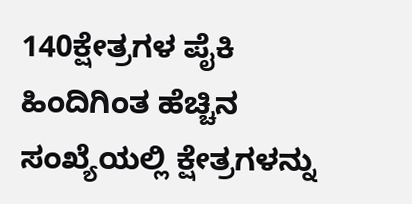140ಕ್ಷೇತ್ರಗಳ ಪೈಕಿ ಹಿಂದಿಗಿಂತ ಹೆಚ್ಚಿನ ಸಂಖ್ಯೆಯಲ್ಲಿ ಕ್ಷೇತ್ರಗಳನ್ನು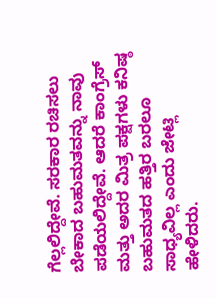ಗೆಲ್ಲಲಿದ್ದೇವೆ. ಸರಕಾರ ರಚಿಸಲು ಬೇಕಾದ ಬಹುಮತವನ್ನು ನಾವು ಪಡೆಯಲಿದ್ದೇವೆ. ಆದರೆ ಕಾಂಗ್ರೆಸ್‌ ಮತ್ತು ಅದರ ಮಿತ್ರ ಪಕ್ಷಗಳು ಕನಿಷ್ಠ ಬಹುಮತದ ಹತ್ತಿರ ಬರಲೂ ಸಾಧ್ಯವಿಲ್ಲ ಎಂದು ಜೇಟ್ಲಿ ಹೇಳಿದರು.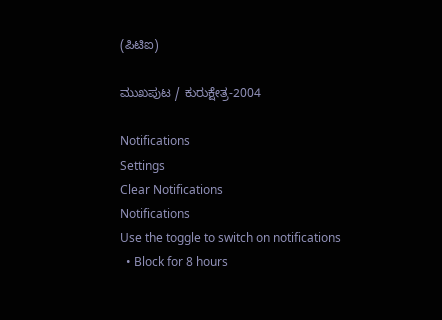(ಪಿಟಿಐ)

ಮುಖಪುಟ / ಕುರುಕ್ಷೇತ್ರ-2004

Notifications
Settings
Clear Notifications
Notifications
Use the toggle to switch on notifications
  • Block for 8 hours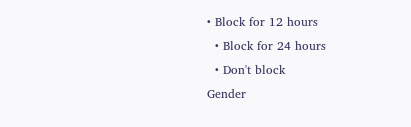• Block for 12 hours
  • Block for 24 hours
  • Don't block
Gender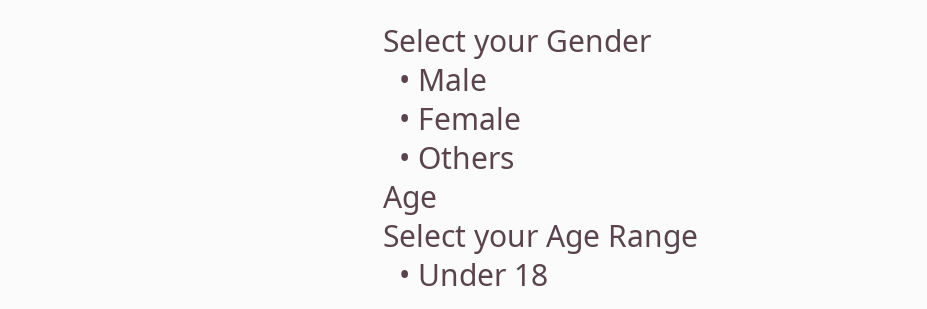Select your Gender
  • Male
  • Female
  • Others
Age
Select your Age Range
  • Under 18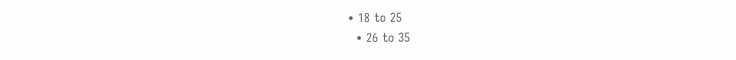• 18 to 25
  • 26 to 35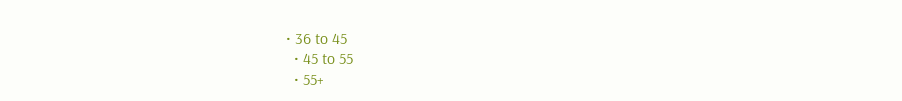• 36 to 45
  • 45 to 55
  • 55+